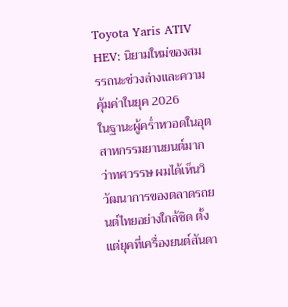Toyota Yaris ATIV HEV: นิยามใหม่ของสมรรถนะช่วงล่างและความคุ้มค่าในยุค 2026
ในฐานะผู้คร่ำหวอดในอุตสาหกรรมยานยนต์มากว่าทศวรรษ ผมได้เห็นวิวัฒนาการของตลาดรถยนต์ไทยอย่างใกล้ชิด ตั้งแต่ยุคที่เครื่องยนต์สันดา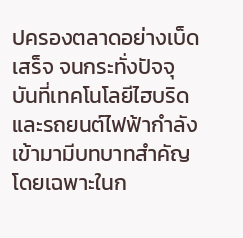ปครองตลาดอย่างเบ็ดเสร็จ จนกระทั่งปัจจุบันที่เทคโนโลยีไฮบริดและรถยนต์ไฟฟ้ากำลังเข้ามามีบทบาทสำคัญ โดยเฉพาะในก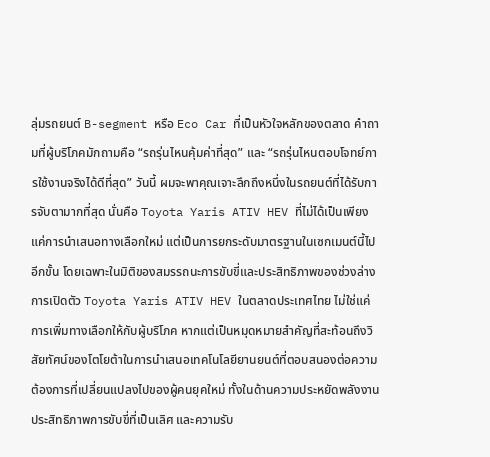ลุ่มรถยนต์ B-segment หรือ Eco Car ที่เป็นหัวใจหลักของตลาด คำถามที่ผู้บริโภคมักถามคือ “รถรุ่นไหนคุ้มค่าที่สุด” และ “รถรุ่นไหนตอบโจทย์การใช้งานจริงได้ดีที่สุด” วันนี้ ผมจะพาคุณเจาะลึกถึงหนึ่งในรถยนต์ที่ได้รับการจับตามากที่สุด นั่นคือ Toyota Yaris ATIV HEV ที่ไม่ได้เป็นเพียงแค่การนำเสนอทางเลือกใหม่ แต่เป็นการยกระดับมาตรฐานในเซกเมนต์นี้ไปอีกขั้น โดยเฉพาะในมิติของสมรรถนะการขับขี่และประสิทธิภาพของช่วงล่าง
การเปิดตัว Toyota Yaris ATIV HEV ในตลาดประเทศไทย ไม่ใช่แค่การเพิ่มทางเลือกให้กับผู้บริโภค หากแต่เป็นหมุดหมายสำคัญที่สะท้อนถึงวิสัยทัศน์ของโตโยต้าในการนำเสนอเทคโนโลยียานยนต์ที่ตอบสนองต่อความต้องการที่เปลี่ยนแปลงไปของผู้คนยุคใหม่ ทั้งในด้านความประหยัดพลังงาน ประสิทธิภาพการขับขี่ที่เป็นเลิศ และความรับ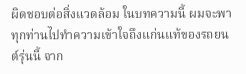ผิดชอบต่อสิ่งแวดล้อม ในบทความนี้ ผมจะพาทุกท่านไปทำความเข้าใจถึงแก่นแท้ของรถยนต์รุ่นนี้ จาก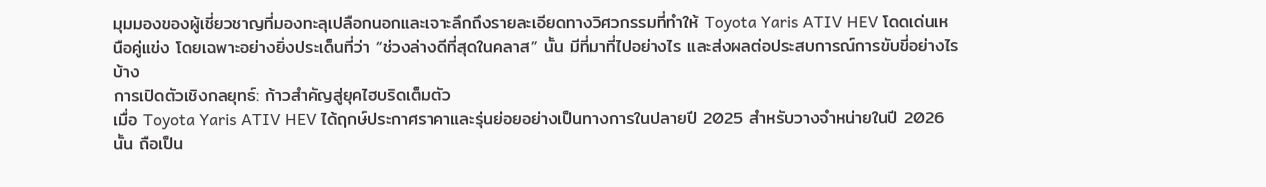มุมมองของผู้เชี่ยวชาญที่มองทะลุเปลือกนอกและเจาะลึกถึงรายละเอียดทางวิศวกรรมที่ทำให้ Toyota Yaris ATIV HEV โดดเด่นเหนือคู่แข่ง โดยเฉพาะอย่างยิ่งประเด็นที่ว่า “ช่วงล่างดีที่สุดในคลาส” นั้น มีที่มาที่ไปอย่างไร และส่งผลต่อประสบการณ์การขับขี่อย่างไรบ้าง
การเปิดตัวเชิงกลยุทธ์: ก้าวสำคัญสู่ยุคไฮบริดเต็มตัว
เมื่อ Toyota Yaris ATIV HEV ได้ฤกษ์ประกาศราคาและรุ่นย่อยอย่างเป็นทางการในปลายปี 2025 สำหรับวางจำหน่ายในปี 2026 นั้น ถือเป็น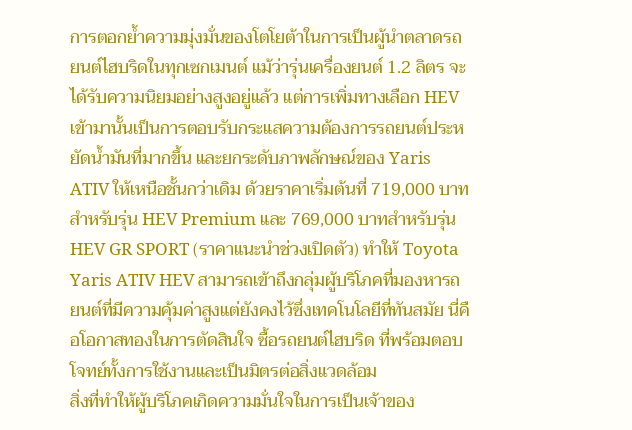การตอกย้ำความมุ่งมั่นของโตโยต้าในการเป็นผู้นำตลาดรถยนต์ไฮบริดในทุกเซกเมนต์ แม้ว่ารุ่นเครื่องยนต์ 1.2 ลิตร จะได้รับความนิยมอย่างสูงอยู่แล้ว แต่การเพิ่มทางเลือก HEV เข้ามานั้นเป็นการตอบรับกระแสความต้องการรถยนต์ประหยัดน้ำมันที่มากขึ้น และยกระดับภาพลักษณ์ของ Yaris ATIV ให้เหนือชั้นกว่าเดิม ด้วยราคาเริ่มต้นที่ 719,000 บาทสำหรับรุ่น HEV Premium และ 769,000 บาทสำหรับรุ่น HEV GR SPORT (ราคาแนะนำช่วงเปิดตัว) ทำให้ Toyota Yaris ATIV HEV สามารถเข้าถึงกลุ่มผู้บริโภคที่มองหารถยนต์ที่มีความคุ้มค่าสูงแต่ยังคงไว้ซึ่งเทคโนโลยีที่ทันสมัย นี่คือโอกาสทองในการตัดสินใจ ซื้อรถยนต์ไฮบริด ที่พร้อมตอบโจทย์ทั้งการใช้งานและเป็นมิตรต่อสิ่งแวดล้อม
สิ่งที่ทำให้ผู้บริโภคเกิดความมั่นใจในการเป็นเจ้าของ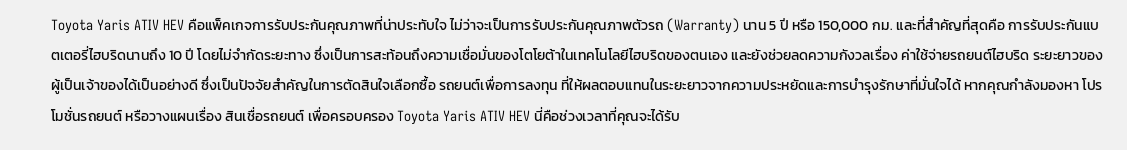Toyota Yaris ATIV HEV คือแพ็คเกจการรับประกันคุณภาพที่น่าประทับใจ ไม่ว่าจะเป็นการรับประกันคุณภาพตัวรถ (Warranty) นาน 5 ปี หรือ 150,000 กม. และที่สำคัญที่สุดคือ การรับประกันแบตเตอรี่ไฮบริดนานถึง 10 ปี โดยไม่จำกัดระยะทาง ซึ่งเป็นการสะท้อนถึงความเชื่อมั่นของโตโยต้าในเทคโนโลยีไฮบริดของตนเอง และยังช่วยลดความกังวลเรื่อง ค่าใช้จ่ายรถยนต์ไฮบริด ระยะยาวของผู้เป็นเจ้าของได้เป็นอย่างดี ซึ่งเป็นปัจจัยสำคัญในการตัดสินใจเลือกซื้อ รถยนต์เพื่อการลงทุน ที่ให้ผลตอบแทนในระยะยาวจากความประหยัดและการบำรุงรักษาที่มั่นใจได้ หากคุณกำลังมองหา โปรโมชั่นรถยนต์ หรือวางแผนเรื่อง สินเชื่อรถยนต์ เพื่อครอบครอง Toyota Yaris ATIV HEV นี่คือช่วงเวลาที่คุณจะได้รับ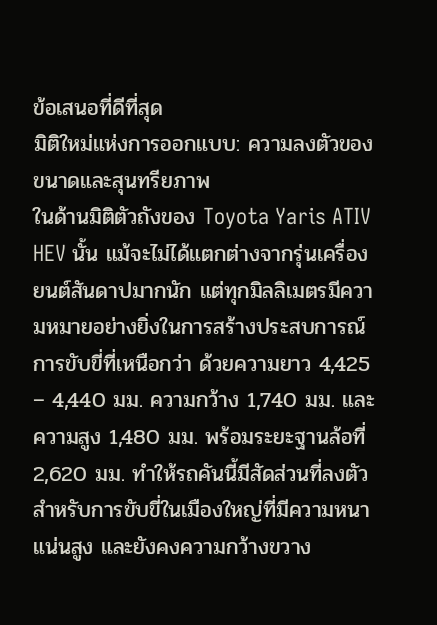ข้อเสนอที่ดีที่สุด
มิติใหม่แห่งการออกแบบ: ความลงตัวของขนาดและสุนทรียภาพ
ในด้านมิติตัวถังของ Toyota Yaris ATIV HEV นั้น แม้จะไม่ได้แตกต่างจากรุ่นเครื่องยนต์สันดาปมากนัก แต่ทุกมิลลิเมตรมีความหมายอย่างยิ่งในการสร้างประสบการณ์การขับขี่ที่เหนือกว่า ด้วยความยาว 4,425 – 4,440 มม. ความกว้าง 1,740 มม. และความสูง 1,480 มม. พร้อมระยะฐานล้อที่ 2,620 มม. ทำให้รถคันนี้มีสัดส่วนที่ลงตัวสำหรับการขับขี่ในเมืองใหญ่ที่มีความหนาแน่นสูง และยังคงความกว้างขวาง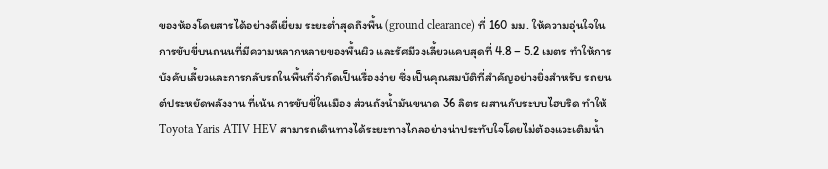ของห้องโดยสารได้อย่างดีเยี่ยม ระยะต่ำสุดถึงพื้น (ground clearance) ที่ 160 มม. ให้ความอุ่นใจในการขับขี่บนถนนที่มีความหลากหลายของพื้นผิว และรัศมีวงเลี้ยวแคบสุดที่ 4.8 – 5.2 เมตร ทำให้การบังคับเลี้ยวและการกลับรถในพื้นที่จำกัดเป็นเรื่องง่าย ซึ่งเป็นคุณสมบัติที่สำคัญอย่างยิ่งสำหรับ รถยนต์ประหยัดพลังงาน ที่เน้น การขับขี่ในเมือง ส่วนถังน้ำมันขนาด 36 ลิตร ผสานกับระบบไฮบริด ทำให้ Toyota Yaris ATIV HEV สามารถเดินทางได้ระยะทางไกลอย่างน่าประทับใจโดยไม่ต้องแวะเติมน้ำ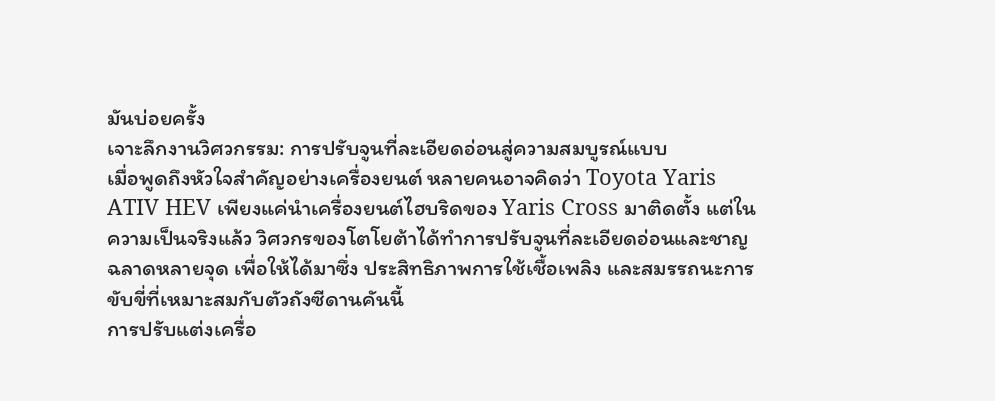มันบ่อยครั้ง
เจาะลึกงานวิศวกรรม: การปรับจูนที่ละเอียดอ่อนสู่ความสมบูรณ์แบบ
เมื่อพูดถึงหัวใจสำคัญอย่างเครื่องยนต์ หลายคนอาจคิดว่า Toyota Yaris ATIV HEV เพียงแค่นำเครื่องยนต์ไฮบริดของ Yaris Cross มาติดตั้ง แต่ในความเป็นจริงแล้ว วิศวกรของโตโยต้าได้ทำการปรับจูนที่ละเอียดอ่อนและชาญฉลาดหลายจุด เพื่อให้ได้มาซึ่ง ประสิทธิภาพการใช้เชื้อเพลิง และสมรรถนะการขับขี่ที่เหมาะสมกับตัวถังซีดานคันนี้
การปรับแต่งเครื่อ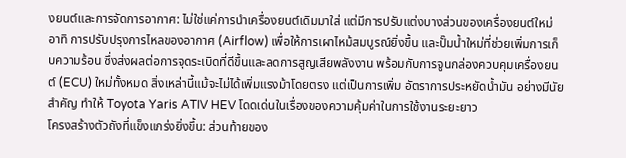งยนต์และการจัดการอากาศ: ไม่ใช่แค่การนำเครื่องยนต์เดิมมาใส่ แต่มีการปรับแต่งบางส่วนของเครื่องยนต์ใหม่ อาทิ การปรับปรุงการไหลของอากาศ (Airflow) เพื่อให้การเผาไหม้สมบูรณ์ยิ่งขึ้น และปั๊มน้ำใหม่ที่ช่วยเพิ่มการเก็บความร้อน ซึ่งส่งผลต่อการจุดระเบิดที่ดีขึ้นและลดการสูญเสียพลังงาน พร้อมกับการจูนกล่องควบคุมเครื่องยนต์ (ECU) ใหม่ทั้งหมด สิ่งเหล่านี้แม้จะไม่ได้เพิ่มแรงม้าโดยตรง แต่เป็นการเพิ่ม อัตราการประหยัดน้ำมัน อย่างมีนัยสำคัญ ทำให้ Toyota Yaris ATIV HEV โดดเด่นในเรื่องของความคุ้มค่าในการใช้งานระยะยาว
โครงสร้างตัวถังที่แข็งแกร่งยิ่งขึ้น: ส่วนท้ายของ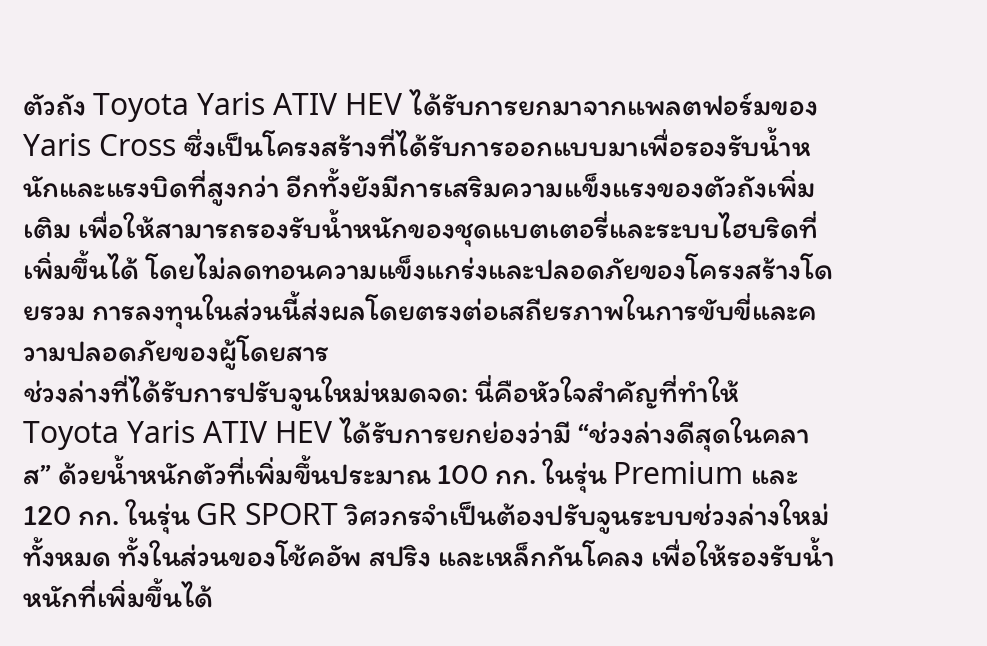ตัวถัง Toyota Yaris ATIV HEV ได้รับการยกมาจากแพลตฟอร์มของ Yaris Cross ซึ่งเป็นโครงสร้างที่ได้รับการออกแบบมาเพื่อรองรับน้ำหนักและแรงบิดที่สูงกว่า อีกทั้งยังมีการเสริมความแข็งแรงของตัวถังเพิ่มเติม เพื่อให้สามารถรองรับน้ำหนักของชุดแบตเตอรี่และระบบไฮบริดที่เพิ่มขึ้นได้ โดยไม่ลดทอนความแข็งแกร่งและปลอดภัยของโครงสร้างโดยรวม การลงทุนในส่วนนี้ส่งผลโดยตรงต่อเสถียรภาพในการขับขี่และความปลอดภัยของผู้โดยสาร
ช่วงล่างที่ได้รับการปรับจูนใหม่หมดจด: นี่คือหัวใจสำคัญที่ทำให้ Toyota Yaris ATIV HEV ได้รับการยกย่องว่ามี “ช่วงล่างดีสุดในคลาส” ด้วยน้ำหนักตัวที่เพิ่มขึ้นประมาณ 100 กก. ในรุ่น Premium และ 120 กก. ในรุ่น GR SPORT วิศวกรจำเป็นต้องปรับจูนระบบช่วงล่างใหม่ทั้งหมด ทั้งในส่วนของโช้คอัพ สปริง และเหล็กกันโคลง เพื่อให้รองรับน้ำหนักที่เพิ่มขึ้นได้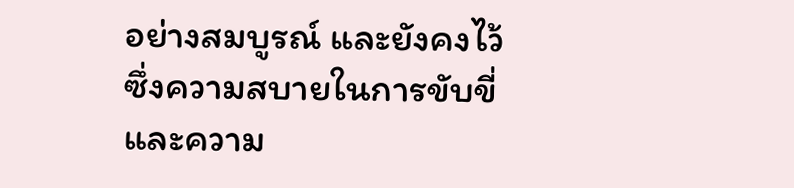อย่างสมบูรณ์ และยังคงไว้ซึ่งความสบายในการขับขี่และความ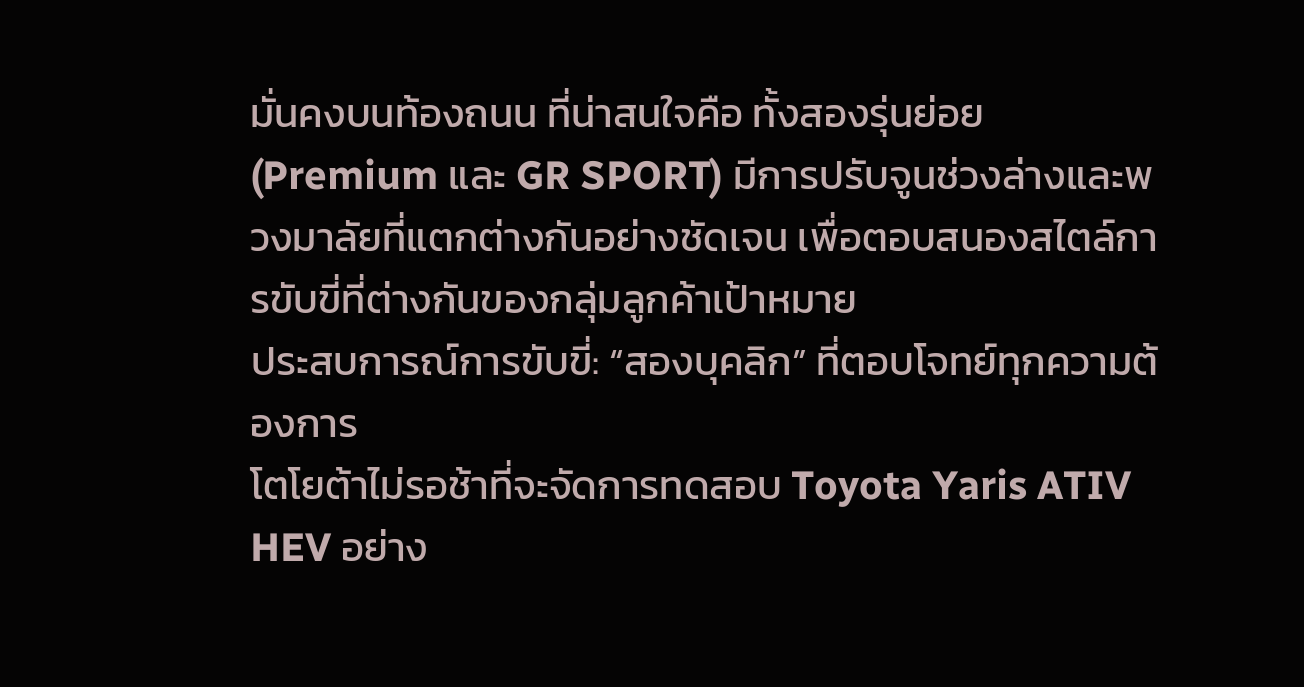มั่นคงบนท้องถนน ที่น่าสนใจคือ ทั้งสองรุ่นย่อย (Premium และ GR SPORT) มีการปรับจูนช่วงล่างและพวงมาลัยที่แตกต่างกันอย่างชัดเจน เพื่อตอบสนองสไตล์การขับขี่ที่ต่างกันของกลุ่มลูกค้าเป้าหมาย
ประสบการณ์การขับขี่: “สองบุคลิก” ที่ตอบโจทย์ทุกความต้องการ
โตโยต้าไม่รอช้าที่จะจัดการทดสอบ Toyota Yaris ATIV HEV อย่าง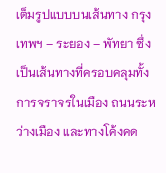เต็มรูปแบบบนเส้นทาง กรุงเทพฯ – ระยอง – พัทยา ซึ่งเป็นเส้นทางที่ครอบคลุมทั้งการจราจรในเมือง ถนนระหว่างเมือง และทางโค้งคด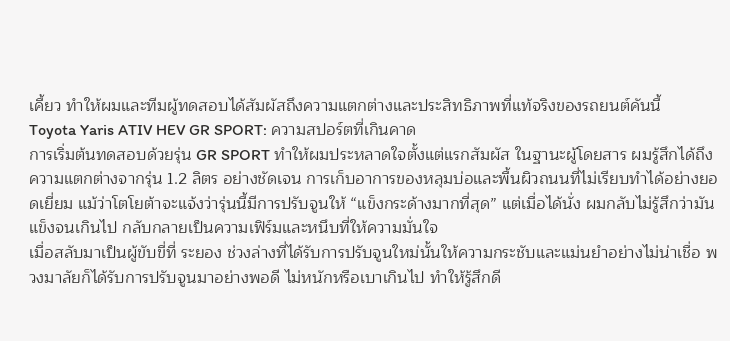เคี้ยว ทำให้ผมและทีมผู้ทดสอบได้สัมผัสถึงความแตกต่างและประสิทธิภาพที่แท้จริงของรถยนต์คันนี้
Toyota Yaris ATIV HEV GR SPORT: ความสปอร์ตที่เกินคาด
การเริ่มต้นทดสอบด้วยรุ่น GR SPORT ทำให้ผมประหลาดใจตั้งแต่แรกสัมผัส ในฐานะผู้โดยสาร ผมรู้สึกได้ถึงความแตกต่างจากรุ่น 1.2 ลิตร อย่างชัดเจน การเก็บอาการของหลุมบ่อและพื้นผิวถนนที่ไม่เรียบทำได้อย่างยอดเยี่ยม แม้ว่าโตโยต้าจะแจ้งว่ารุ่นนี้มีการปรับจูนให้ “แข็งกระด้างมากที่สุด” แต่เมื่อได้นั่ง ผมกลับไม่รู้สึกว่ามันแข็งจนเกินไป กลับกลายเป็นความเฟิร์มและหนึบที่ให้ความมั่นใจ
เมื่อสลับมาเป็นผู้ขับขี่ที่ ระยอง ช่วงล่างที่ได้รับการปรับจูนใหม่นั้นให้ความกระชับและแม่นยำอย่างไม่น่าเชื่อ พวงมาลัยก็ได้รับการปรับจูนมาอย่างพอดี ไม่หนักหรือเบาเกินไป ทำให้รู้สึกดี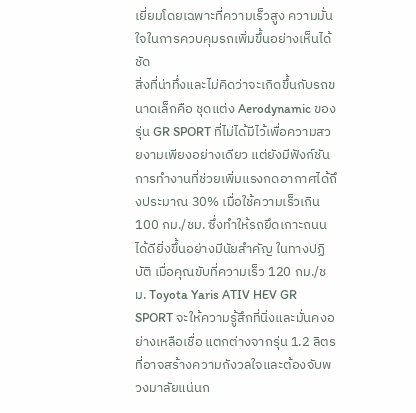เยี่ยมโดยเฉพาะที่ความเร็วสูง ความมั่นใจในการควบคุมรถเพิ่มขึ้นอย่างเห็นได้ชัด
สิ่งที่น่าทึ่งและไม่คิดว่าจะเกิดขึ้นกับรถขนาดเล็กคือ ชุดแต่ง Aerodynamic ของรุ่น GR SPORT ที่ไม่ได้มีไว้เพื่อความสวยงามเพียงอย่างเดียว แต่ยังมีฟังก์ชันการทำงานที่ช่วยเพิ่มแรงกดอากาศได้ถึงประมาณ 30% เมื่อใช้ความเร็วเกิน 100 กม./ชม. ซึ่งทำให้รถยึดเกาะถนนได้ดียิ่งขึ้นอย่างมีนัยสำคัญ ในทางปฏิบัติ เมื่อคุณขับที่ความเร็ว 120 กม./ชม. Toyota Yaris ATIV HEV GR SPORT จะให้ความรู้สึกที่นิ่งและมั่นคงอย่างเหลือเชื่อ แตกต่างจากรุ่น 1.2 ลิตร ที่อาจสร้างความกังวลใจและต้องจับพวงมาลัยแน่นก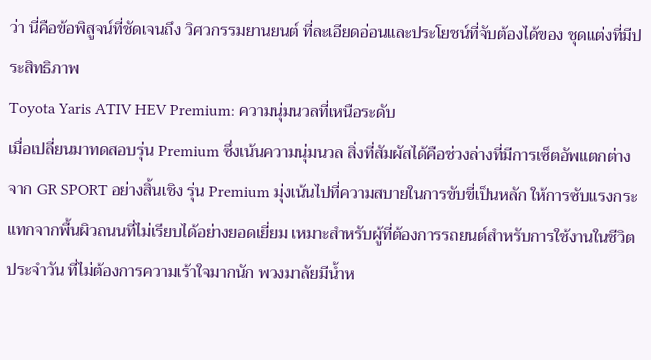ว่า นี่คือข้อพิสูจน์ที่ชัดเจนถึง วิศวกรรมยานยนต์ ที่ละเอียดอ่อนและประโยชน์ที่จับต้องได้ของ ชุดแต่งที่มีประสิทธิภาพ
Toyota Yaris ATIV HEV Premium: ความนุ่มนวลที่เหนือระดับ
เมื่อเปลี่ยนมาทดสอบรุ่น Premium ซึ่งเน้นความนุ่มนวล สิ่งที่สัมผัสได้คือช่วงล่างที่มีการเซ็ตอัพแตกต่างจาก GR SPORT อย่างสิ้นเชิง รุ่น Premium มุ่งเน้นไปที่ความสบายในการขับขี่เป็นหลัก ให้การซับแรงกระแทกจากพื้นผิวถนนที่ไม่เรียบได้อย่างยอดเยี่ยม เหมาะสำหรับผู้ที่ต้องการรถยนต์สำหรับการใช้งานในชีวิตประจำวัน ที่ไม่ต้องการความเร้าใจมากนัก พวงมาลัยมีน้ำห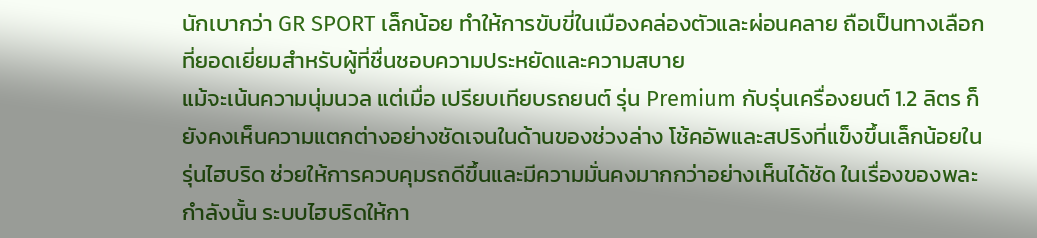นักเบากว่า GR SPORT เล็กน้อย ทำให้การขับขี่ในเมืองคล่องตัวและผ่อนคลาย ถือเป็นทางเลือกที่ยอดเยี่ยมสำหรับผู้ที่ชื่นชอบความประหยัดและความสบาย
แม้จะเน้นความนุ่มนวล แต่เมื่อ เปรียบเทียบรถยนต์ รุ่น Premium กับรุ่นเครื่องยนต์ 1.2 ลิตร ก็ยังคงเห็นความแตกต่างอย่างชัดเจนในด้านของช่วงล่าง โช้คอัพและสปริงที่แข็งขึ้นเล็กน้อยในรุ่นไฮบริด ช่วยให้การควบคุมรถดีขึ้นและมีความมั่นคงมากกว่าอย่างเห็นได้ชัด ในเรื่องของพละกำลังนั้น ระบบไฮบริดให้กา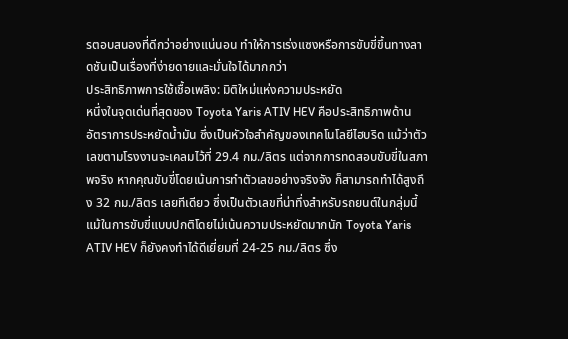รตอบสนองที่ดีกว่าอย่างแน่นอน ทำให้การเร่งแซงหรือการขับขี่ขึ้นทางลาดชันเป็นเรื่องที่ง่ายดายและมั่นใจได้มากกว่า
ประสิทธิภาพการใช้เชื้อเพลิง: มิติใหม่แห่งความประหยัด
หนึ่งในจุดเด่นที่สุดของ Toyota Yaris ATIV HEV คือประสิทธิภาพด้าน อัตราการประหยัดน้ำมัน ซึ่งเป็นหัวใจสำคัญของเทคโนโลยีไฮบริด แม้ว่าตัวเลขตามโรงงานจะเคลมไว้ที่ 29.4 กม./ลิตร แต่จากการทดสอบขับขี่ในสภาพจริง หากคุณขับขี่โดยเน้นการทำตัวเลขอย่างจริงจัง ก็สามารถทำได้สูงถึง 32 กม./ลิตร เลยทีเดียว ซึ่งเป็นตัวเลขที่น่าทึ่งสำหรับรถยนต์ในกลุ่มนี้
แม้ในการขับขี่แบบปกติโดยไม่เน้นความประหยัดมากนัก Toyota Yaris ATIV HEV ก็ยังคงทำได้ดีเยี่ยมที่ 24-25 กม./ลิตร ซึ่ง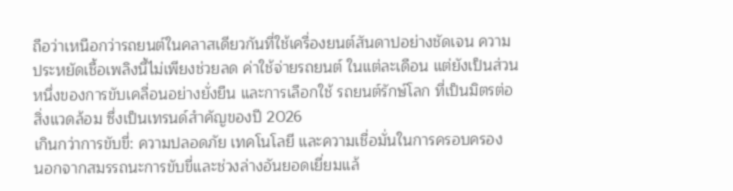ถือว่าเหนือกว่ารถยนต์ในคลาสเดียวกันที่ใช้เครื่องยนต์สันดาปอย่างชัดเจน ความประหยัดเชื้อเพลิงนี้ไม่เพียงช่วยลด ค่าใช้จ่ายรถยนต์ ในแต่ละเดือน แต่ยังเป็นส่วนหนึ่งของการขับเคลื่อนอย่างยั่งยืน และการเลือกใช้ รถยนต์รักษ์โลก ที่เป็นมิตรต่อสิ่งแวดล้อม ซึ่งเป็นเทรนด์สำคัญของปี 2026
เกินกว่าการขับขี่: ความปลอดภัย เทคโนโลยี และความเชื่อมั่นในการครอบครอง
นอกจากสมรรถนะการขับขี่และช่วงล่างอันยอดเยี่ยมแล้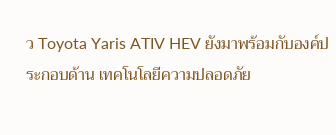ว Toyota Yaris ATIV HEV ยังมาพร้อมกับองค์ประกอบด้าน เทคโนโลยีความปลอดภัย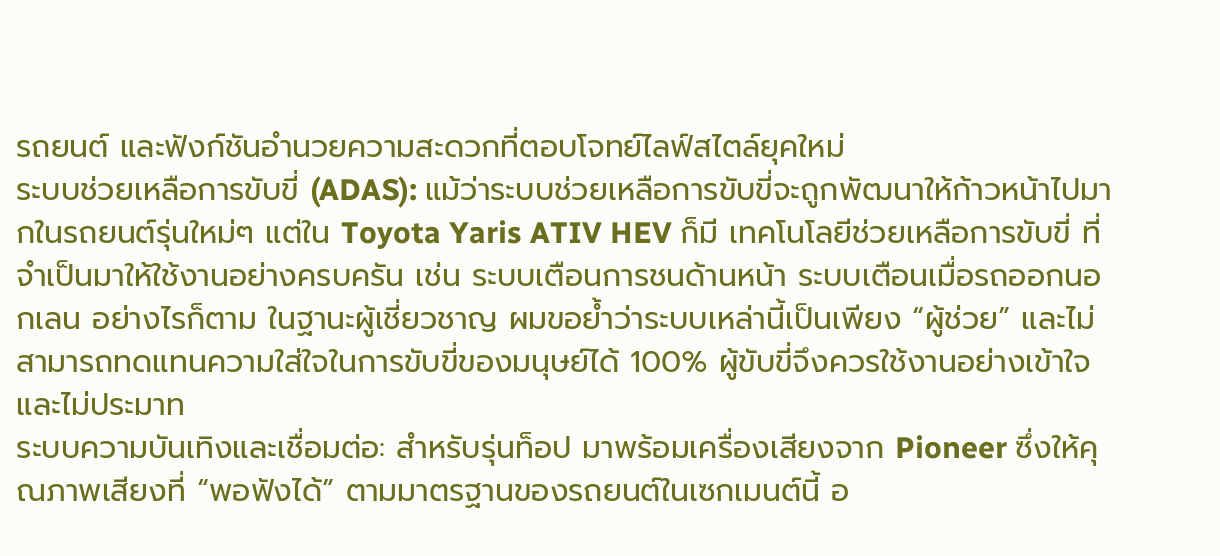รถยนต์ และฟังก์ชันอำนวยความสะดวกที่ตอบโจทย์ไลฟ์สไตล์ยุคใหม่
ระบบช่วยเหลือการขับขี่ (ADAS): แม้ว่าระบบช่วยเหลือการขับขี่จะถูกพัฒนาให้ก้าวหน้าไปมากในรถยนต์รุ่นใหม่ๆ แต่ใน Toyota Yaris ATIV HEV ก็มี เทคโนโลยีช่วยเหลือการขับขี่ ที่จำเป็นมาให้ใช้งานอย่างครบครัน เช่น ระบบเตือนการชนด้านหน้า ระบบเตือนเมื่อรถออกนอกเลน อย่างไรก็ตาม ในฐานะผู้เชี่ยวชาญ ผมขอย้ำว่าระบบเหล่านี้เป็นเพียง “ผู้ช่วย” และไม่สามารถทดแทนความใส่ใจในการขับขี่ของมนุษย์ได้ 100% ผู้ขับขี่จึงควรใช้งานอย่างเข้าใจและไม่ประมาท
ระบบความบันเทิงและเชื่อมต่อ: สำหรับรุ่นท็อป มาพร้อมเครื่องเสียงจาก Pioneer ซึ่งให้คุณภาพเสียงที่ “พอฟังได้” ตามมาตรฐานของรถยนต์ในเซกเมนต์นี้ อ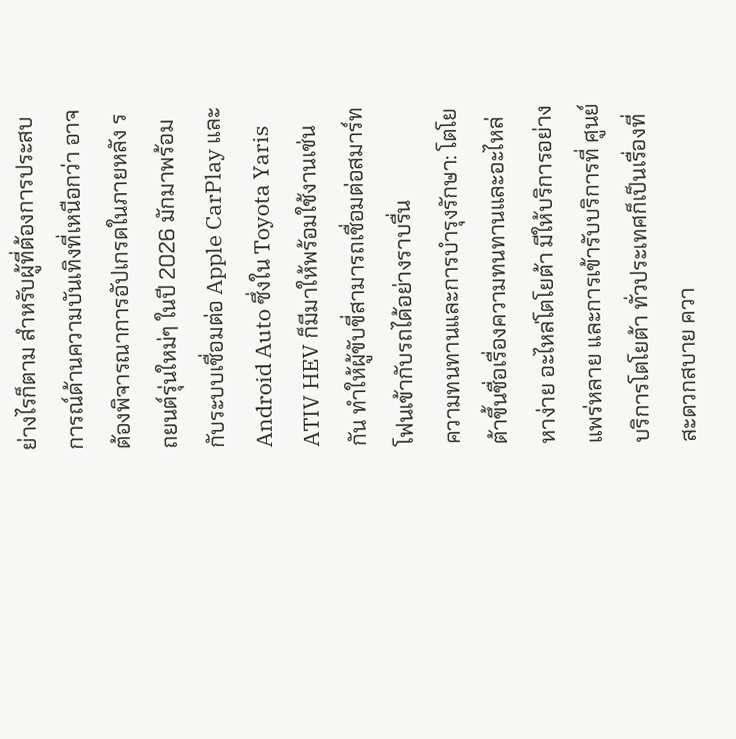ย่างไรก็ตาม สำหรับผู้ที่ต้องการประสบการณ์ด้านความบันเทิงที่เหนือกว่า อาจต้องพิจารณาการอัปเกรดในภายหลัง รถยนต์รุ่นใหม่ๆ ในปี 2026 มักมาพร้อมกับระบบเชื่อมต่อ Apple CarPlay และ Android Auto ซึ่งใน Toyota Yaris ATIV HEV ก็มีมาให้พร้อมใช้งานเช่นกัน ทำให้ผู้ขับขี่สามารถเชื่อมต่อสมาร์ทโฟนเข้ากับรถได้อย่างราบรื่น
ความทนทานและการบำรุงรักษา: โตโยต้าขึ้นชื่อเรื่องความทนทานและอะไหล่หาง่าย อะไหล่โตโยต้า มีให้บริการอย่างแพร่หลาย และการเข้ารับบริการที่ ศูนย์บริการโตโยต้า ทั่วประเทศก็เป็นเรื่องที่สะดวกสบาย ควา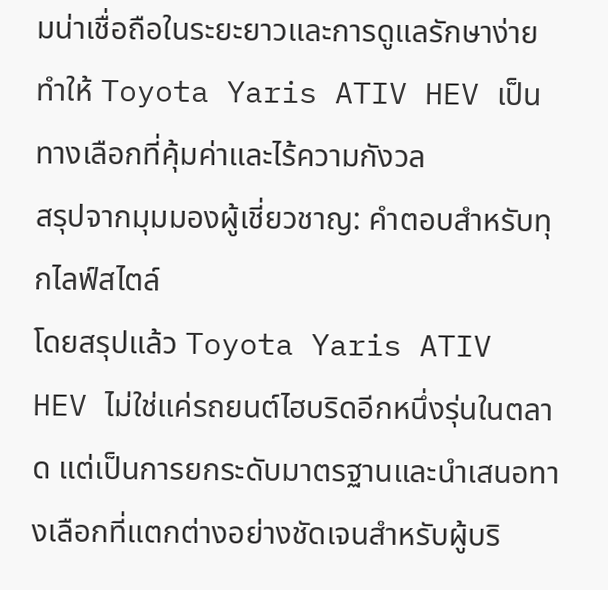มน่าเชื่อถือในระยะยาวและการดูแลรักษาง่าย ทำให้ Toyota Yaris ATIV HEV เป็นทางเลือกที่คุ้มค่าและไร้ความกังวล
สรุปจากมุมมองผู้เชี่ยวชาญ: คำตอบสำหรับทุกไลฟ์สไตล์
โดยสรุปแล้ว Toyota Yaris ATIV HEV ไม่ใช่แค่รถยนต์ไฮบริดอีกหนึ่งรุ่นในตลาด แต่เป็นการยกระดับมาตรฐานและนำเสนอทางเลือกที่แตกต่างอย่างชัดเจนสำหรับผู้บริ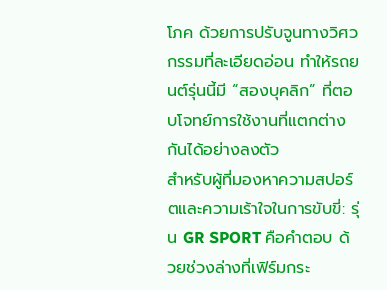โภค ด้วยการปรับจูนทางวิศวกรรมที่ละเอียดอ่อน ทำให้รถยนต์รุ่นนี้มี “สองบุคลิก” ที่ตอบโจทย์การใช้งานที่แตกต่างกันได้อย่างลงตัว
สำหรับผู้ที่มองหาความสปอร์ตและความเร้าใจในการขับขี่: รุ่น GR SPORT คือคำตอบ ด้วยช่วงล่างที่เฟิร์มกระ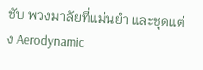ชับ พวงมาลัยที่แม่นยำ และชุดแต่ง Aerodynamic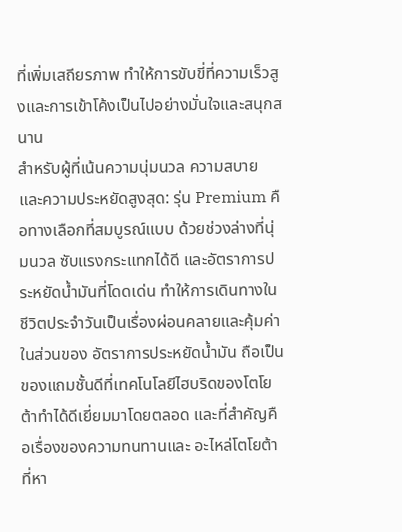ที่เพิ่มเสถียรภาพ ทำให้การขับขี่ที่ความเร็วสูงและการเข้าโค้งเป็นไปอย่างมั่นใจและสนุกสนาน
สำหรับผู้ที่เน้นความนุ่มนวล ความสบาย และความประหยัดสูงสุด: รุ่น Premium คือทางเลือกที่สมบูรณ์แบบ ด้วยช่วงล่างที่นุ่มนวล ซับแรงกระแทกได้ดี และอัตราการประหยัดน้ำมันที่โดดเด่น ทำให้การเดินทางในชีวิตประจำวันเป็นเรื่องผ่อนคลายและคุ้มค่า
ในส่วนของ อัตราการประหยัดน้ำมัน ถือเป็นของแถมชั้นดีที่เทคโนโลยีไฮบริดของโตโยต้าทำได้ดีเยี่ยมมาโดยตลอด และที่สำคัญคือเรื่องของความทนทานและ อะไหล่โตโยต้า ที่หา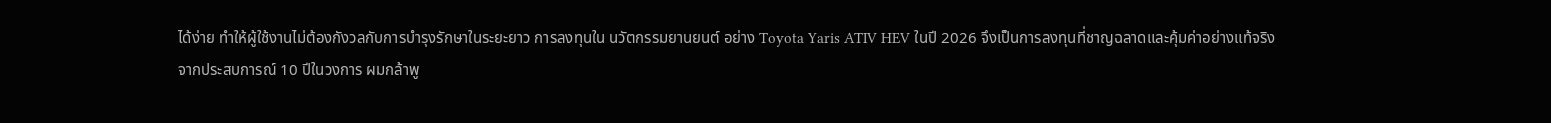ได้ง่าย ทำให้ผู้ใช้งานไม่ต้องกังวลกับการบำรุงรักษาในระยะยาว การลงทุนใน นวัตกรรมยานยนต์ อย่าง Toyota Yaris ATIV HEV ในปี 2026 จึงเป็นการลงทุนที่ชาญฉลาดและคุ้มค่าอย่างแท้จริง
จากประสบการณ์ 10 ปีในวงการ ผมกล้าพู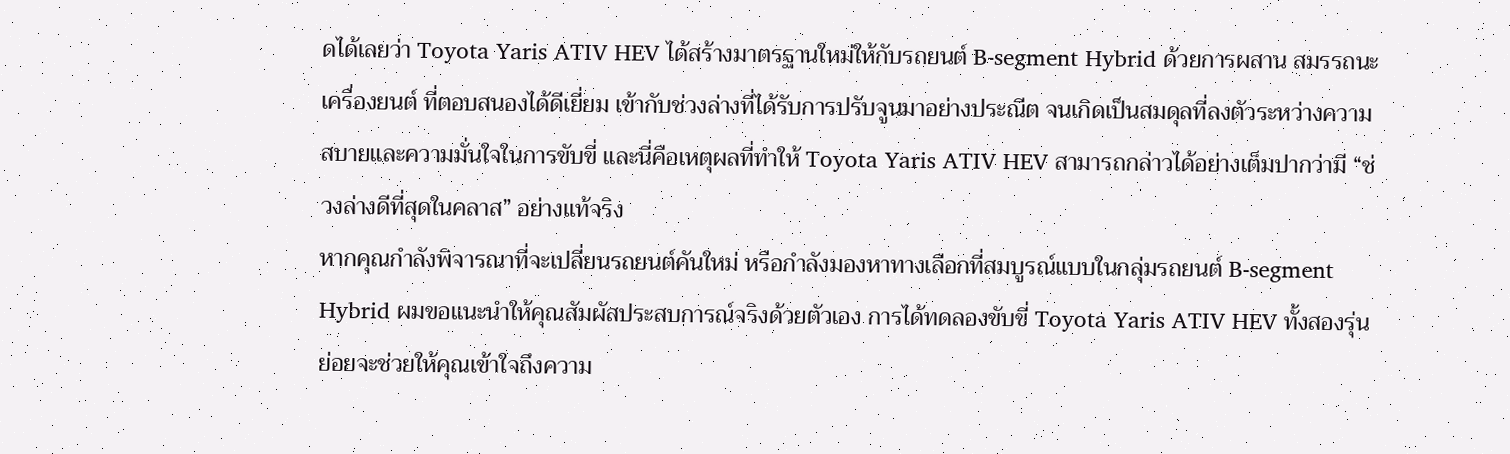ดได้เลยว่า Toyota Yaris ATIV HEV ได้สร้างมาตรฐานใหม่ให้กับรถยนต์ B-segment Hybrid ด้วยการผสาน สมรรถนะเครื่องยนต์ ที่ตอบสนองได้ดีเยี่ยม เข้ากับช่วงล่างที่ได้รับการปรับจูนมาอย่างประณีต จนเกิดเป็นสมดุลที่ลงตัวระหว่างความสบายและความมั่นใจในการขับขี่ และนี่คือเหตุผลที่ทำให้ Toyota Yaris ATIV HEV สามารถกล่าวได้อย่างเต็มปากว่ามี “ช่วงล่างดีที่สุดในคลาส” อย่างแท้จริง
หากคุณกำลังพิจารณาที่จะเปลี่ยนรถยนต์คันใหม่ หรือกำลังมองหาทางเลือกที่สมบูรณ์แบบในกลุ่มรถยนต์ B-segment Hybrid ผมขอแนะนำให้คุณสัมผัสประสบการณ์จริงด้วยตัวเอง การได้ทดลองขับขี่ Toyota Yaris ATIV HEV ทั้งสองรุ่นย่อยจะช่วยให้คุณเข้าใจถึงความ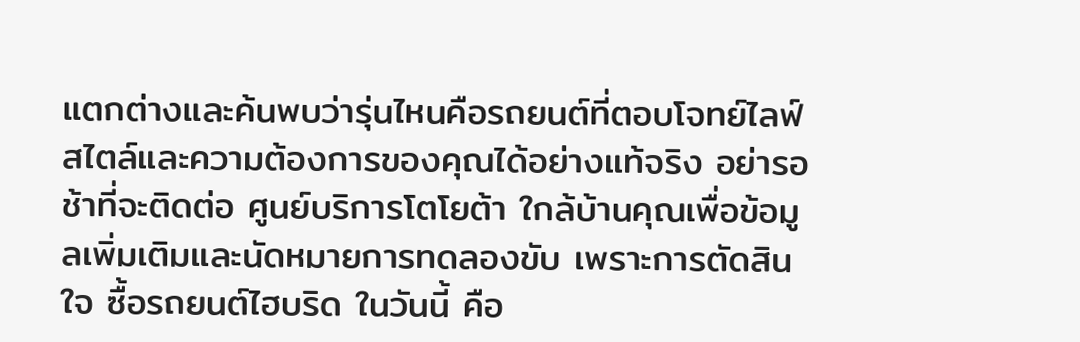แตกต่างและค้นพบว่ารุ่นไหนคือรถยนต์ที่ตอบโจทย์ไลฟ์สไตล์และความต้องการของคุณได้อย่างแท้จริง อย่ารอช้าที่จะติดต่อ ศูนย์บริการโตโยต้า ใกล้บ้านคุณเพื่อข้อมูลเพิ่มเติมและนัดหมายการทดลองขับ เพราะการตัดสินใจ ซื้อรถยนต์ไฮบริด ในวันนี้ คือ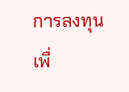การลงทุนเพื่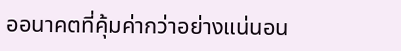ออนาคตที่คุ้มค่ากว่าอย่างแน่นอน